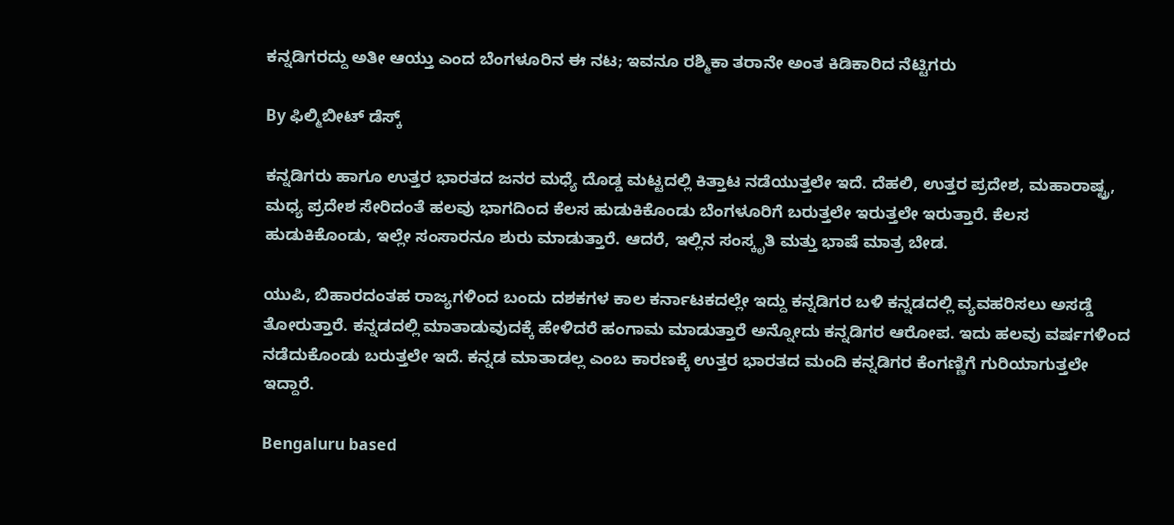ಕನ್ನಡಿಗರದ್ದು ಅತೀ ಆಯ್ತು ಎಂದ ಬೆಂಗಳೂರಿನ ಈ ನಟ; ಇವನೂ ರಶ್ಮಿಕಾ ತರಾನೇ ಅಂತ ಕಿಡಿಕಾರಿದ ನೆಟ್ಟಿಗರು

By ಫಿಲ್ಮಿಬೀಟ್ ಡೆಸ್ಕ್

ಕನ್ನಡಿಗರು ಹಾಗೂ ಉತ್ತರ ಭಾರತದ ಜನರ ಮಧ್ಯೆ ದೊಡ್ಡ ಮಟ್ಟದಲ್ಲಿ ಕಿತ್ತಾಟ ನಡೆಯುತ್ತಲೇ ಇದೆ. ದೆಹಲಿ, ಉತ್ತರ ಪ್ರದೇಶ, ಮಹಾರಾಷ್ಟ್ರ, ಮಧ್ಯ ಪ್ರದೇಶ ಸೇರಿದಂತೆ ಹಲವು ಭಾಗದಿಂದ ಕೆಲಸ ಹುಡುಕಿಕೊಂಡು ಬೆಂಗಳೂರಿಗೆ ಬರುತ್ತಲೇ ಇರುತ್ತಲೇ ಇರುತ್ತಾರೆ. ಕೆಲಸ ಹುಡುಕಿಕೊಂಡು, ಇಲ್ಲೇ ಸಂಸಾರನೂ ಶುರು ಮಾಡುತ್ತಾರೆ. ಆದರೆ, ಇಲ್ಲಿನ ಸಂಸ್ಕೃತಿ ಮತ್ತು ಭಾಷೆ ಮಾತ್ರ ಬೇಡ.

ಯುಪಿ, ಬಿಹಾರದಂತಹ ರಾಜ್ಯಗಳಿಂದ ಬಂದು ದಶಕಗಳ ಕಾಲ ಕರ್ನಾಟಕದಲ್ಲೇ ಇದ್ದು ಕನ್ನಡಿಗರ ಬಳಿ ಕನ್ನಡದಲ್ಲಿ ವ್ಯವಹರಿಸಲು ಅಸಡ್ಡೆ ತೋರುತ್ತಾರೆ. ಕನ್ನಡದಲ್ಲಿ ಮಾತಾಡುವುದಕ್ಕೆ ಹೇಳಿದರೆ ಹಂಗಾಮ ಮಾಡುತ್ತಾರೆ ಅನ್ನೋದು ಕನ್ನಡಿಗರ ಆರೋಪ. ಇದು ಹಲವು ವರ್ಷಗಳಿಂದ ನಡೆದುಕೊಂಡು ಬರುತ್ತಲೇ ಇದೆ. ಕನ್ನಡ ಮಾತಾಡಲ್ಲ ಎಂಬ ಕಾರಣಕ್ಕೆ ಉತ್ತರ ಭಾರತದ ಮಂದಿ ಕನ್ನಡಿಗರ ಕೆಂಗಣ್ಣಿಗೆ ಗುರಿಯಾಗುತ್ತಲೇ ಇದ್ದಾರೆ.

Bengaluru based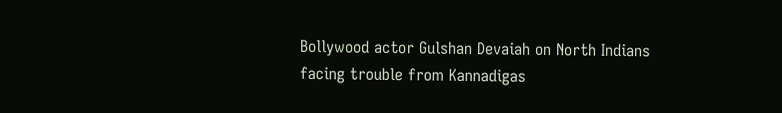Bollywood actor Gulshan Devaiah on North Indians facing trouble from Kannadigas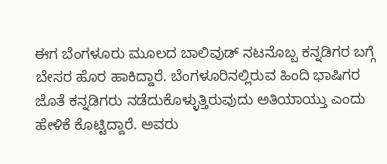ಈಗ ಬೆಂಗಳೂರು ಮೂಲದ ಬಾಲಿವುಡ್ ನಟನೊಬ್ಬ ಕನ್ನಡಿಗರ ಬಗ್ಗೆ ಬೇಸರ ಹೊರ ಹಾಕಿದ್ದಾರೆ. ಬೆಂಗಳೂರಿನಲ್ಲಿರುವ ಹಿಂದಿ ಭಾಷಿಗರ ಜೊತೆ ಕನ್ನಡಿಗರು ನಡೆದುಕೊಳ್ಳುತ್ತಿರುವುದು ಅತಿಯಾಯ್ತು ಎಂದು ಹೇಳಿಕೆ ಕೊಟ್ಟಿದ್ದಾರೆ. ಅವರು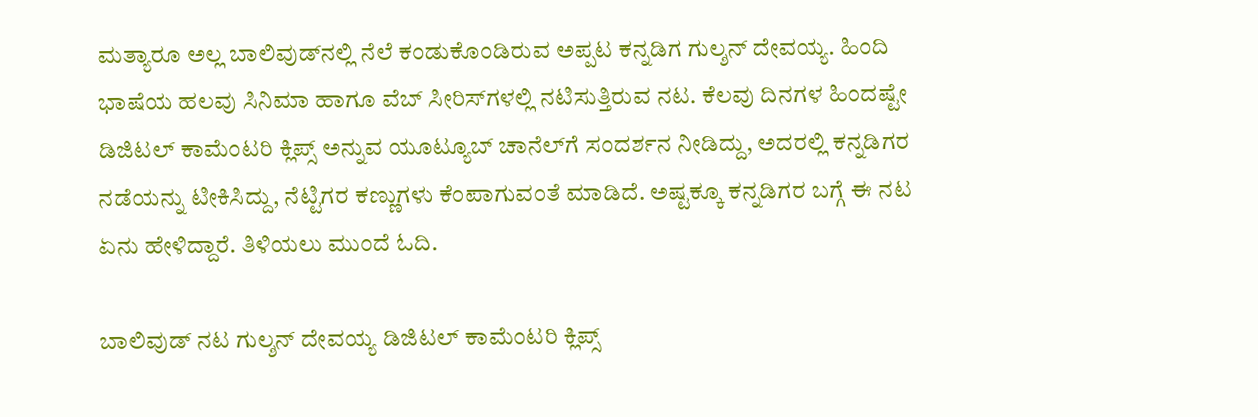ಮತ್ಯಾರೂ ಅಲ್ಲ ಬಾಲಿವುಡ್‌ನಲ್ಲಿ ನೆಲೆ ಕಂಡುಕೊಂಡಿರುವ ಅಪ್ಪಟ ಕನ್ನಡಿಗ ಗುಲ್ಶನ್ ದೇವಯ್ಯ. ಹಿಂದಿ ಭಾಷೆಯ ಹಲವು ಸಿನಿಮಾ ಹಾಗೂ ವೆಬ್‌ ಸೀರಿಸ್‌ಗಳಲ್ಲಿ ನಟಿಸುತ್ತಿರುವ ನಟ. ಕೆಲವು ದಿನಗಳ ಹಿಂದಷ್ಟೇ ಡಿಜಿಟಲ್ ಕಾಮೆಂಟರಿ ಕ್ಲಿಪ್ಸ್ ಅನ್ನುವ ಯೂಟ್ಯೂಬ್ ಚಾನೆಲ್‌ಗೆ ಸಂದರ್ಶನ ನೀಡಿದ್ದು, ಅದರಲ್ಲಿ ಕನ್ನಡಿಗರ ನಡೆಯನ್ನು ಟೀಕಿಸಿದ್ದು, ನೆಟ್ಟಿಗರ ಕಣ್ಣುಗಳು ಕೆಂಪಾಗುವಂತೆ ಮಾಡಿದೆ. ಅಷ್ಟಕ್ಕೂ ಕನ್ನಡಿಗರ ಬಗ್ಗೆ ಈ ನಟ ಏನು ಹೇಳಿದ್ದಾರೆ. ತಿಳಿಯಲು ಮುಂದೆ ಓದಿ.

ಬಾಲಿವುಡ್ ನಟ ಗುಲ್ಶನ್ ದೇವಯ್ಯ ಡಿಜಿಟಲ್ ಕಾಮೆಂಟರಿ ಕ್ಲಿಪ್ಸ್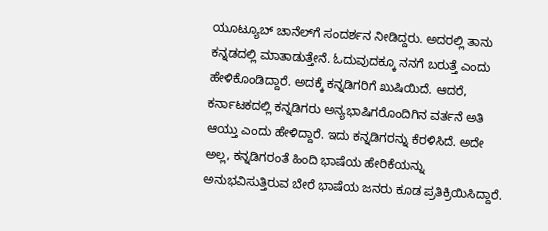ಯೂಟ್ಯೂಬ್ ಚಾನೆಲ್‌ಗೆ ಸಂದರ್ಶನ ನೀಡಿದ್ದರು. ಅದರಲ್ಲಿ ತಾನು ಕನ್ನಡದಲ್ಲಿ ಮಾತಾಡುತ್ತೇನೆ. ಓದುವುದಕ್ಕೂ ನನಗೆ ಬರುತ್ತೆ ಎಂದು ಹೇಳಿಕೊಂಡಿದ್ದಾರೆ. ಅದಕ್ಕೆ ಕನ್ನಡಿಗರಿಗೆ ಖುಷಿಯಿದೆ. ಆದರೆ, ಕರ್ನಾಟಕದಲ್ಲಿ ಕನ್ನಡಿಗರು ಅನ್ಯಭಾಷಿಗರೊಂದಿಗಿನ ವರ್ತನೆ ಅತಿ ಆಯ್ತು ಎಂದು ಹೇಳಿದ್ದಾರೆ. ಇದು ಕನ್ನಡಿಗರನ್ನು ಕೆರಳಿಸಿದೆ. ಅದೇ ಅಲ್ಲ, ಕನ್ನಡಿಗರಂತೆ ಹಿಂದಿ ಭಾಷೆಯ ಹೇರಿಕೆಯನ್ನು ಅನುಭವಿಸುತ್ತಿರುವ ಬೇರೆ ಭಾಷೆಯ ಜನರು ಕೂಡ ಪ್ರತಿಕ್ರಿಯಿಸಿದ್ದಾರೆ.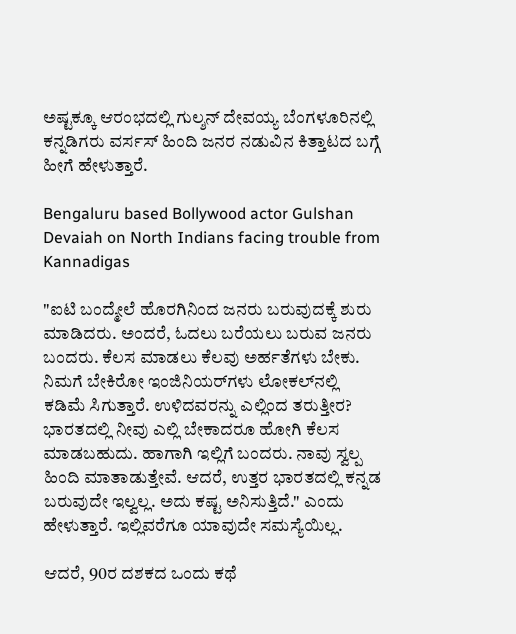ಅಷ್ಟಕ್ಕೂ ಆರಂಭದಲ್ಲಿ ಗುಲ್ಶನ್ ದೇವಯ್ಯ ಬೆಂಗಳೂರಿನಲ್ಲಿ ಕನ್ನಡಿಗರು ವರ್ಸಸ್ ಹಿಂದಿ ಜನರ ನಡುವಿನ ಕಿತ್ತಾಟದ ಬಗ್ಗೆ ಹೀಗೆ ಹೇಳುತ್ತಾರೆ.

Bengaluru based Bollywood actor Gulshan Devaiah on North Indians facing trouble from Kannadigas

"ಐಟಿ ಬಂದ್ಮೇಲೆ ಹೊರಗಿನಿಂದ ಜನರು ಬರುವುದಕ್ಕೆ ಶುರು ಮಾಡಿದರು. ಅಂದರೆ, ಓದಲು ಬರೆಯಲು ಬರುವ ಜನರು ಬಂದರು. ಕೆಲಸ ಮಾಡಲು ಕೆಲವು ಅರ್ಹತೆಗಳು ಬೇಕು. ನಿಮಗೆ ಬೇಕಿರೋ ಇಂಜಿನಿಯರ್‌ಗಳು ಲೋಕಲ್‌ನಲ್ಲಿ ಕಡಿಮೆ ಸಿಗುತ್ತಾರೆ. ಉಳಿದವರನ್ನು ಎಲ್ಲಿಂದ ತರುತ್ತೀರ? ಭಾರತದಲ್ಲಿ ನೀವು ಎಲ್ಲಿ ಬೇಕಾದರೂ ಹೋಗಿ ಕೆಲಸ ಮಾಡಬಹುದು. ಹಾಗಾಗಿ ಇಲ್ಲಿಗೆ ಬಂದರು. ನಾವು ಸ್ವಲ್ಪ ಹಿಂದಿ ಮಾತಾಡುತ್ತೇವೆ. ಆದರೆ, ಉತ್ತರ ಭಾರತದಲ್ಲಿ ಕನ್ನಡ ಬರುವುದೇ ಇಲ್ವಲ್ಲ. ಅದು ಕಷ್ಟ ಅನಿಸುತ್ತಿದೆ." ಎಂದು ಹೇಳುತ್ತಾರೆ. ಇಲ್ಲಿವರೆಗೂ ಯಾವುದೇ ಸಮಸ್ಯೆಯಿಲ್ಲ.

ಆದರೆ, 90ರ ದಶಕದ ಒಂದು ಕಥೆ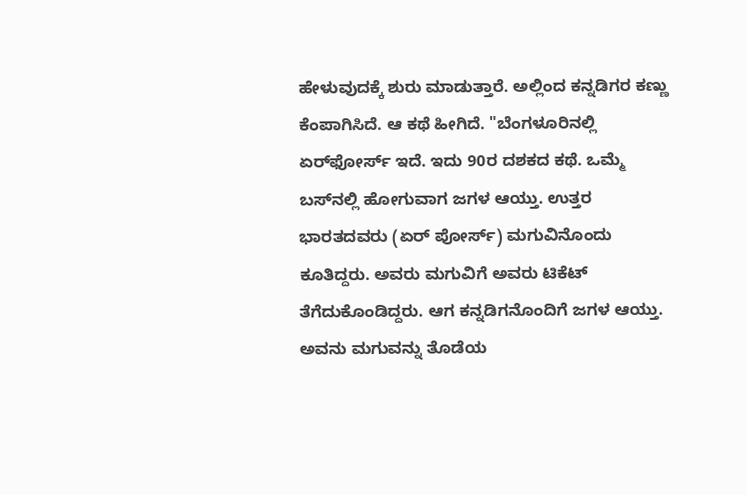ಹೇಳುವುದಕ್ಕೆ ಶುರು ಮಾಡುತ್ತಾರೆ. ಅಲ್ಲಿಂದ ಕನ್ನಡಿಗರ ಕಣ್ಣು ಕೆಂಪಾಗಿಸಿದೆ. ಆ ಕಥೆ ಹೀಗಿದೆ. "ಬೆಂಗಳೂರಿನಲ್ಲಿ ಏರ್‌ಫೋರ್ಸ್ ಇದೆ. ಇದು 90ರ ದಶಕದ ಕಥೆ. ಒಮ್ಮೆ ಬಸ್‌ನಲ್ಲಿ ಹೋಗುವಾಗ ಜಗಳ ಆಯ್ತು. ಉತ್ತರ ಭಾರತದವರು (ಏರ್‌ ಪೋರ್ಸ್‌) ಮಗುವಿನೊಂದು ಕೂತಿದ್ದರು. ಅವರು ಮಗುವಿಗೆ ಅವರು ಟಿಕೆಟ್ ತೆಗೆದುಕೊಂಡಿದ್ದರು. ಆಗ ಕನ್ನಡಿಗನೊಂದಿಗೆ ಜಗಳ ಆಯ್ತು. ಅವನು ಮಗುವನ್ನು ತೊಡೆಯ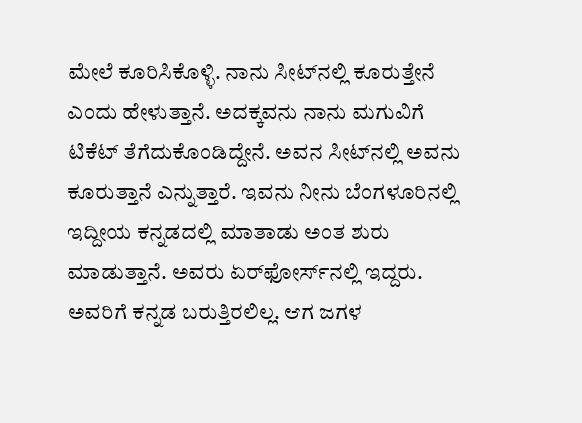ಮೇಲೆ ಕೂರಿಸಿಕೊಳ್ಳಿ. ನಾನು ಸೀಟ್‌ನಲ್ಲಿ ಕೂರುತ್ತೇನೆ ಎಂದು ಹೇಳುತ್ತಾನೆ. ಅದಕ್ಕವನು ನಾನು ಮಗುವಿಗೆ ಟಿಕೆಟ್ ತೆಗೆದುಕೊಂಡಿದ್ದೇನೆ. ಅವನ ಸೀಟ್‌ನಲ್ಲಿ ಅವನು ಕೂರುತ್ತಾನೆ ಎನ್ನುತ್ತಾರೆ. ಇವನು ನೀನು ಬೆಂಗಳೂರಿನಲ್ಲಿ ಇದ್ದೀಯ ಕನ್ನಡದಲ್ಲಿ ಮಾತಾಡು ಅಂತ ಶುರು ಮಾಡುತ್ತಾನೆ. ಅವರು ಏರ್‌ಫೋರ್ಸ್‌ನಲ್ಲಿ ಇದ್ದರು. ಅವರಿಗೆ ಕನ್ನಡ ಬರುತ್ತಿರಲಿಲ್ಲ. ಆಗ ಜಗಳ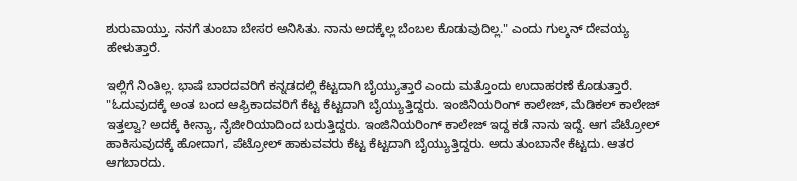ಶುರುವಾಯ್ತು. ನನಗೆ ತುಂಬಾ ಬೇಸರ ಅನಿಸಿತು. ನಾನು ಅದಕ್ಕೆಲ್ಲ ಬೆಂಬಲ ಕೊಡುವುದಿಲ್ಲ." ಎಂದು ಗುಲ್ಶನ್ ದೇವಯ್ಯ ಹೇಳುತ್ತಾರೆ.

ಇಲ್ಲಿಗೆ ನಿಂತಿಲ್ಲ. ಭಾಷೆ ಬಾರದವರಿಗೆ ಕನ್ನಡದಲ್ಲಿ ಕೆಟ್ಟದಾಗಿ ಬೈಯ್ಯುತ್ತಾರೆ ಎಂದು ಮತ್ತೊಂದು ಉದಾಹರಣೆ ಕೊಡುತ್ತಾರೆ. "ಓದುವುದಕ್ಕೆ ಅಂತ ಬಂದ ಆಫ್ರಿಕಾದವರಿಗೆ ಕೆಟ್ಟ ಕೆಟ್ಟದಾಗಿ ಬೈಯ್ಯುತ್ತಿದ್ದರು. ಇಂಜಿನಿಯರಿಂಗ್ ಕಾಲೇಜ್, ಮೆಡಿಕಲ್ ಕಾಲೇಜ್ ಇತ್ತಲ್ವಾ? ಅದಕ್ಕೆ ಕೀನ್ಯಾ, ನೈಜೀರಿಯಾದಿಂದ ಬರುತ್ತಿದ್ದರು. ಇಂಜಿನಿಯರಿಂಗ್ ಕಾಲೇಜ್ ಇದ್ದ ಕಡೆ ನಾನು ಇದ್ದೆ. ಆಗ ಪೆಟ್ರೋಲ್ ಹಾಕಿಸುವುದಕ್ಕೆ ಹೋದಾಗ, ಪೆಟ್ರೋಲ್ ಹಾಕುವವರು ಕೆಟ್ಟ ಕೆಟ್ಟದಾಗಿ ಬೈಯ್ಯುತ್ತಿದ್ದರು. ಅದು ತುಂಬಾನೇ ಕೆಟ್ಟದು. ಆತರ ಆಗಬಾರದು.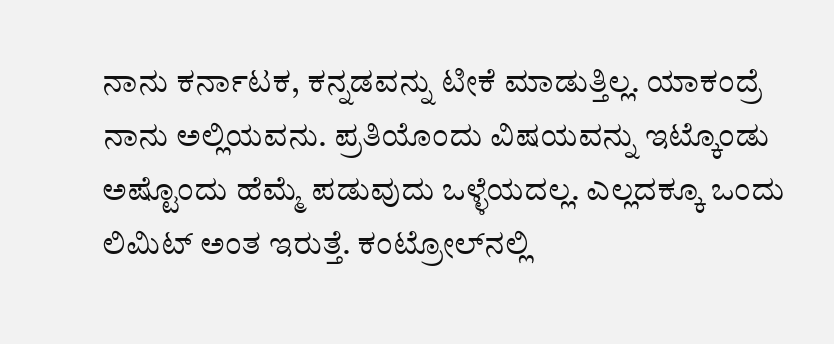ನಾನು ಕರ್ನಾಟಕ, ಕನ್ನಡವನ್ನು ಟೀಕೆ ಮಾಡುತ್ತಿಲ್ಲ. ಯಾಕಂದ್ರೆ ನಾನು ಅಲ್ಲಿಯವನು. ಪ್ರತಿಯೊಂದು ವಿಷಯವನ್ನು ಇಟ್ಕೊಂಡು ಅಷ್ಟೊಂದು ಹೆಮ್ಮೆ ಪಡುವುದು ಒಳ್ಳೆಯದಲ್ಲ. ಎಲ್ಲದಕ್ಕೂ ಒಂದು ಲಿಮಿಟ್ ಅಂತ ಇರುತ್ತೆ. ಕಂಟ್ರೋಲ್‌ನಲ್ಲಿ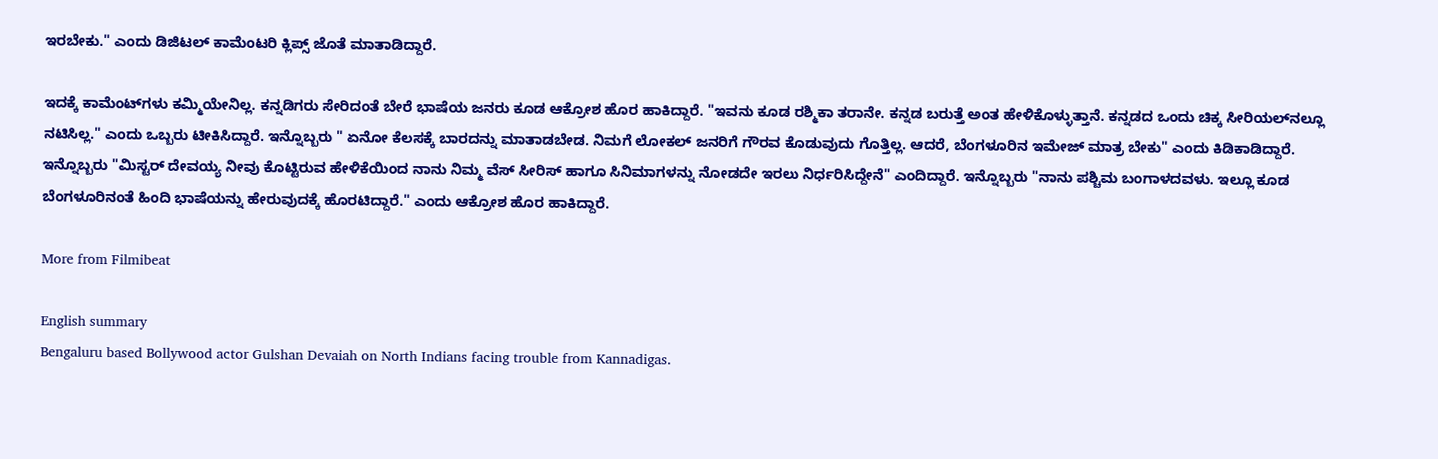ಇರಬೇಕು." ಎಂದು ಡಿಜಿಟಲ್ ಕಾಮೆಂಟರಿ ಕ್ಲಿಪ್ಸ್ ಜೊತೆ ಮಾತಾಡಿದ್ದಾರೆ.

ಇದಕ್ಕೆ ಕಾಮೆಂಟ್‌ಗಳು ಕಮ್ಮಿಯೇನಿಲ್ಲ. ಕನ್ನಡಿಗರು ಸೇರಿದಂತೆ ಬೇರೆ ಭಾಷೆಯ ಜನರು ಕೂಡ ಆಕ್ರೋಶ ಹೊರ ಹಾಕಿದ್ದಾರೆ. "ಇವನು ಕೂಡ ರಶ್ಮಿಕಾ ತರಾನೇ. ಕನ್ನಡ ಬರುತ್ತೆ ಅಂತ ಹೇಳಿಕೊಳ್ಳುತ್ತಾನೆ. ಕನ್ನಡದ ಒಂದು ಚಿಕ್ಕ ಸೀರಿಯಲ್‌ನಲ್ಲೂ ನಟಿಸಿಲ್ಲ." ಎಂದು ಒಬ್ಬರು ಟೀಕಿಸಿದ್ದಾರೆ. ಇನ್ನೊಬ್ಬರು " ಏನೋ ಕೆಲಸಕ್ಕೆ ಬಾರದನ್ನು ಮಾತಾಡಬೇಡ. ನಿಮಗೆ ಲೋಕಲ್ ಜನರಿಗೆ ಗೌರವ ಕೊಡುವುದು ಗೊತ್ತಿಲ್ಲ. ಆದರೆ, ಬೆಂಗಳೂರಿನ ಇಮೇಜ್ ಮಾತ್ರ ಬೇಕು" ಎಂದು ಕಿಡಿಕಾಡಿದ್ದಾರೆ. ಇನ್ನೊಬ್ಬರು "ಮಿಸ್ಟರ್ ದೇವಯ್ಯ ನೀವು ಕೊಟ್ಟಿರುವ ಹೇಳಿಕೆಯಿಂದ ನಾನು ನಿಮ್ಮ ವೆಸ್‌ ಸೀರಿಸ್ ಹಾಗೂ ಸಿನಿಮಾಗಳನ್ನು ನೋಡದೇ ಇರಲು ನಿರ್ಧರಿಸಿದ್ದೇನೆ" ಎಂದಿದ್ದಾರೆ. ಇನ್ನೊಬ್ಬರು "ನಾನು ಪಶ್ಚಿಮ ಬಂಗಾಳದವಳು. ಇಲ್ಲೂ ಕೂಡ ಬೆಂಗಳೂರಿನಂತೆ ಹಿಂದಿ ಭಾಷೆಯನ್ನು ಹೇರುವುದಕ್ಕೆ ಹೊರಟಿದ್ದಾರೆ." ಎಂದು ಆಕ್ರೋಶ ಹೊರ ಹಾಕಿದ್ದಾರೆ.

More from Filmibeat

English summary
Bengaluru based Bollywood actor Gulshan Devaiah on North Indians facing trouble from Kannadigas.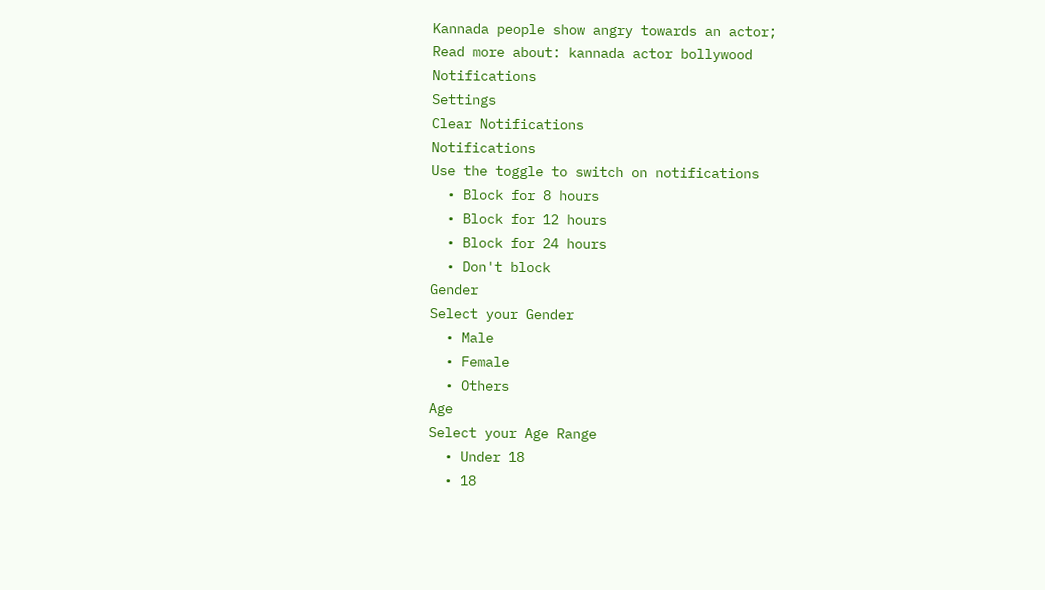Kannada people show angry towards an actor;
Read more about: kannada actor bollywood
Notifications
Settings
Clear Notifications
Notifications
Use the toggle to switch on notifications
  • Block for 8 hours
  • Block for 12 hours
  • Block for 24 hours
  • Don't block
Gender
Select your Gender
  • Male
  • Female
  • Others
Age
Select your Age Range
  • Under 18
  • 18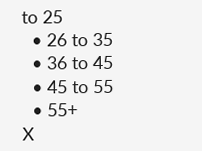to 25
  • 26 to 35
  • 36 to 45
  • 45 to 55
  • 55+
X